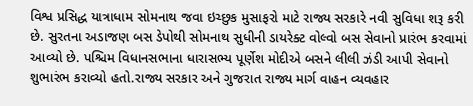વિશ્વ પ્રસિદ્ધ યાત્રાધામ સોમનાથ જવા ઇચ્છુક મુસાફરો માટે રાજ્ય સરકારે નવી સુવિધા શરૂ કરી છે. સુરતના અડાજણ બસ ડેપોથી સોમનાથ સુધીની ડાયરેક્ટ વોલ્વો બસ સેવાનો પ્રારંભ કરવામાં આવ્યો છે. પશ્ચિમ વિધાનસભાના ધારાસભ્ય પૂર્ણેશ મોદીએ બસને લીલી ઝંડી આપી સેવાનો શુભારંભ કરાવ્યો હતો.રાજ્ય સરકાર અને ગુજરાત રાજ્ય માર્ગ વાહન વ્યવહાર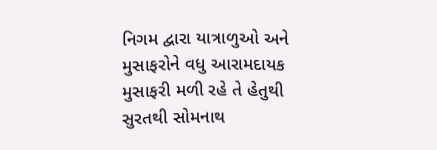નિગમ દ્વારા યાત્રાળુઓ અને મુસાફરોને વધુ આરામદાયક મુસાફરી મળી રહે તે હેતુથી સુરતથી સોમનાથ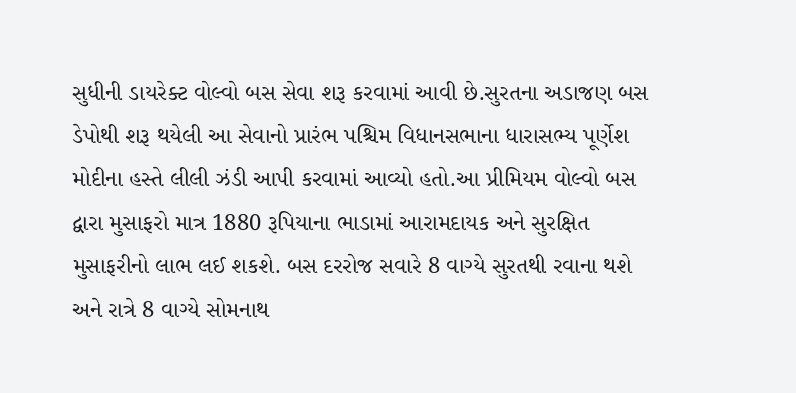સુધીની ડાયરેક્ટ વોલ્વો બસ સેવા શરૂ કરવામાં આવી છે.સુરતના અડાજણ બસ ડેપોથી શરૂ થયેલી આ સેવાનો પ્રારંભ પશ્ચિમ વિધાનસભાના ધારાસભ્ય પૂર્ણેશ મોદીના હસ્તે લીલી ઝંડી આપી કરવામાં આવ્યો હતો.આ પ્રીમિયમ વોલ્વો બસ દ્વારા મુસાફરો માત્ર 1880 રૂપિયાના ભાડામાં આરામદાયક અને સુરક્ષિત મુસાફરીનો લાભ લઈ શકશે. બસ દરરોજ સવારે 8 વાગ્યે સુરતથી રવાના થશે અને રાત્રે 8 વાગ્યે સોમનાથ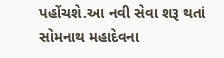પહોંચશે.આ નવી સેવા શરૂ થતાં સોમનાથ મહાદેવના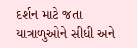દર્શન માટે જતા યાત્રાળુઓને સીધી અને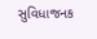સુવિધાજનક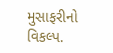મુસાફરીનો વિકલ્પ.